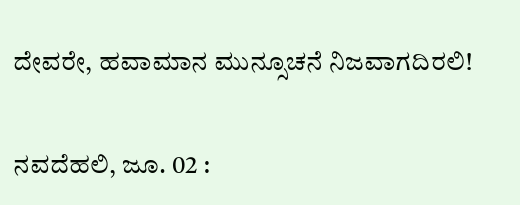ದೇವರೇ, ಹವಾಮಾನ ಮುನ್ಸೂಚನೆ ನಿಜವಾಗದಿರಲಿ!

ನವದೆಹಲಿ, ಜೂ. 02 :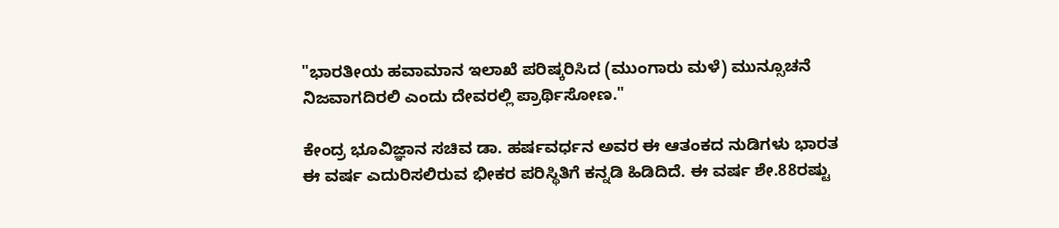"ಭಾರತೀಯ ಹವಾಮಾನ ಇಲಾಖೆ ಪರಿಷ್ಕರಿಸಿದ (ಮುಂಗಾರು ಮಳೆ) ಮುನ್ಸೂಚನೆ ನಿಜವಾಗದಿರಲಿ ಎಂದು ದೇವರಲ್ಲಿ ಪ್ರಾರ್ಥಿಸೋಣ."

ಕೇಂದ್ರ ಭೂವಿಜ್ಞಾನ ಸಚಿವ ಡಾ. ಹರ್ಷವರ್ಧನ ಅವರ ಈ ಆತಂಕದ ನುಡಿಗಳು ಭಾರತ ಈ ವರ್ಷ ಎದುರಿಸಲಿರುವ ಭೀಕರ ಪರಿಸ್ಥಿತಿಗೆ ಕನ್ನಡಿ ಹಿಡಿದಿದೆ. ಈ ವರ್ಷ ಶೇ.88ರಷ್ಟು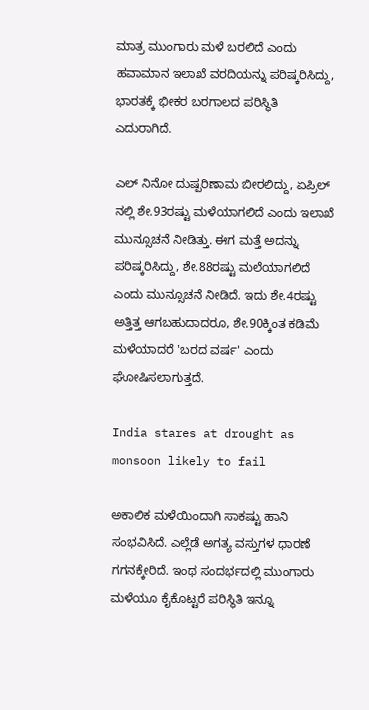ಮಾತ್ರ ಮುಂಗಾರು ಮಳೆ ಬರಲಿದೆ ಎಂದು ಹವಾಮಾನ ಇಲಾಖೆ ವರದಿಯನ್ನು ಪರಿಷ್ಕರಿಸಿದ್ದು, ಭಾರತಕ್ಕೆ ಭೀಕರ ಬರಗಾಲದ ಪರಿಸ್ಥಿತಿ ಎದುರಾಗಿದೆ.

ಎಲ್ ನಿನೋ ದುಷ್ಪರಿಣಾಮ ಬೀರಲಿದ್ದು, ಏಪ್ರಿಲ್ ನಲ್ಲಿ ಶೇ.93ರಷ್ಟು ಮಳೆಯಾಗಲಿದೆ ಎಂದು ಇಲಾಖೆ ಮುನ್ಸೂಚನೆ ನೀಡಿತ್ತು. ಈಗ ಮತ್ತೆ ಅದನ್ನು ಪರಿಷ್ಕರಿಸಿದ್ದು, ಶೇ.88ರಷ್ಟು ಮಲೆಯಾಗಲಿದೆ ಎಂದು ಮುನ್ಸೂಚನೆ ನೀಡಿದೆ. ಇದು ಶೇ.4ರಷ್ಟು ಅತ್ತಿತ್ತ ಆಗಬಹುದಾದರೂ, ಶೇ.90ಕ್ಕಿಂತ ಕಡಿಮೆ ಮಳೆಯಾದರೆ 'ಬರದ ವರ್ಷ' ಎಂದು ಘೋಷಿಸಲಾಗುತ್ತದೆ.

India stares at drought as monsoon likely to fail

ಅಕಾಲಿಕ ಮಳೆಯಿಂದಾಗಿ ಸಾಕಷ್ಟು ಹಾನಿ ಸಂಭವಿಸಿದೆ. ಎಲ್ಲೆಡೆ ಅಗತ್ಯ ವಸ್ತುಗಳ ಧಾರಣೆ ಗಗನಕ್ಕೇರಿದೆ. ಇಂಥ ಸಂದರ್ಭದಲ್ಲಿ ಮುಂಗಾರು ಮಳೆಯೂ ಕೈಕೊಟ್ಟರೆ ಪರಿಸ್ಥಿತಿ ಇನ್ನೂ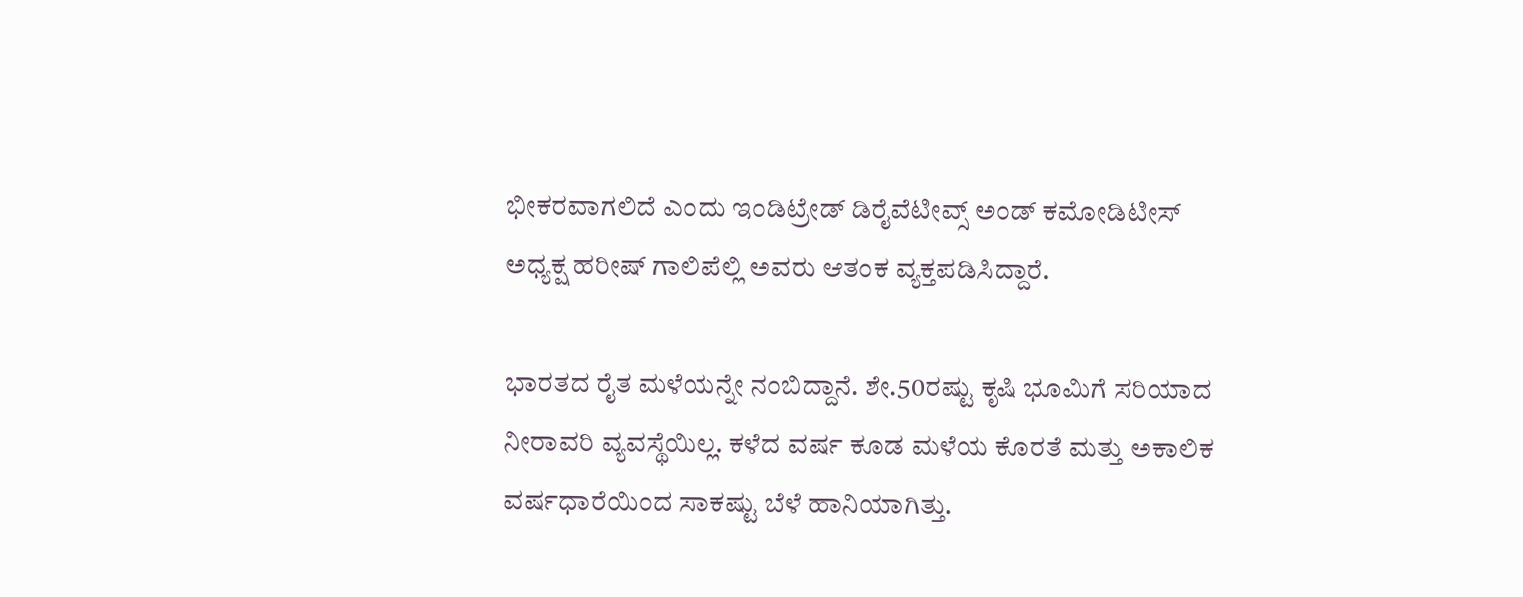ಭೀಕರವಾಗಲಿದೆ ಎಂದು ಇಂಡಿಟ್ರೇಡ್ ಡಿರೈವೆಟೀವ್ಸ್ ಅಂಡ್ ಕಮೋಡಿಟೀಸ್ ಅಧ್ಯಕ್ಷ ಹರೀಷ್ ಗಾಲಿಪೆಲ್ಲಿ ಅವರು ಆತಂಕ ವ್ಯಕ್ತಪಡಿಸಿದ್ದಾರೆ.

ಭಾರತದ ರೈತ ಮಳೆಯನ್ನೇ ನಂಬಿದ್ದಾನೆ. ಶೇ.50ರಷ್ಟು ಕೃಷಿ ಭೂಮಿಗೆ ಸರಿಯಾದ ನೀರಾವರಿ ವ್ಯವಸ್ಥೆಯಿಲ್ಲ. ಕಳೆದ ವರ್ಷ ಕೂಡ ಮಳೆಯ ಕೊರತೆ ಮತ್ತು ಅಕಾಲಿಕ ವರ್ಷಧಾರೆಯಿಂದ ಸಾಕಷ್ಟು ಬೆಳೆ ಹಾನಿಯಾಗಿತ್ತು.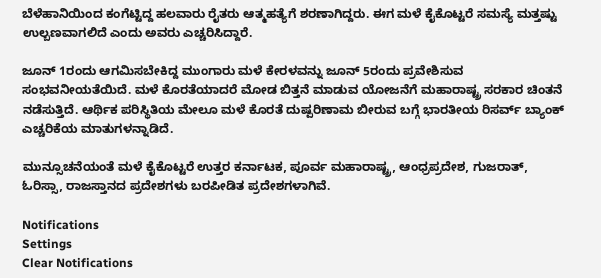ಬೆಳೆಹಾನಿಯಿಂದ ಕಂಗೆಟ್ಟಿದ್ದ ಹಲವಾರು ರೈತರು ಆತ್ಮಹತ್ಯೆಗೆ ಶರಣಾಗಿದ್ದರು. ಈಗ ಮಳೆ ಕೈಕೊಟ್ಟರೆ ಸಮಸ್ಯೆ ಮತ್ತಷ್ಟು ಉಲ್ಬಣವಾಗಲಿದೆ ಎಂದು ಅವರು ಎಚ್ಚರಿಸಿದ್ದಾರೆ.

ಜೂನ್ 1ರಂದು ಆಗಮಿಸಬೇಕಿದ್ದ ಮುಂಗಾರು ಮಳೆ ಕೇರಳವನ್ನು ಜೂನ್ 5ರಂದು ಪ್ರವೇಶಿಸುವ ಸಂಭವನೀಯತೆಯಿದೆ. ಮಳೆ ಕೊರತೆಯಾದರೆ ಮೋಡ ಬಿತ್ತನೆ ಮಾಡುವ ಯೋಜನೆಗೆ ಮಹಾರಾಷ್ಟ್ರ ಸರಕಾರ ಚಿಂತನೆ ನಡೆಸುತ್ತಿದೆ. ಆರ್ಥಿಕ ಪರಿಸ್ಥಿತಿಯ ಮೇಲೂ ಮಳೆ ಕೊರತೆ ದುಷ್ಪರಿಣಾಮ ಬೀರುವ ಬಗ್ಗೆ ಭಾರತೀಯ ರಿಸರ್ವ್ ಬ್ಯಾಂಕ್ ಎಚ್ಚರಿಕೆಯ ಮಾತುಗಳನ್ನಾಡಿದೆ.

ಮುನ್ಸೂಚನೆಯಂತೆ ಮಳೆ ಕೈಕೊಟ್ಟರೆ ಉತ್ತರ ಕರ್ನಾಟಕ, ಪೂರ್ವ ಮಹಾರಾಷ್ಟ್ರ, ಆಂಧ್ರಪ್ರದೇಶ, ಗುಜರಾತ್, ಓರಿಸ್ಸಾ, ರಾಜಸ್ತಾನದ ಪ್ರದೇಶಗಳು ಬರಪೀಡಿತ ಪ್ರದೇಶಗಳಾಗಿವೆ.

Notifications
Settings
Clear Notifications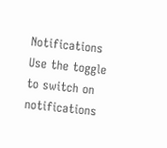Notifications
Use the toggle to switch on notifications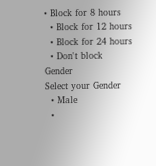• Block for 8 hours
  • Block for 12 hours
  • Block for 24 hours
  • Don't block
Gender
Select your Gender
  • Male
  •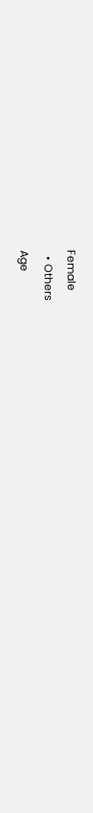Female
  • Others
Age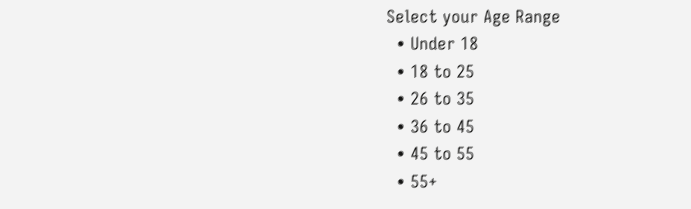Select your Age Range
  • Under 18
  • 18 to 25
  • 26 to 35
  • 36 to 45
  • 45 to 55
  • 55+